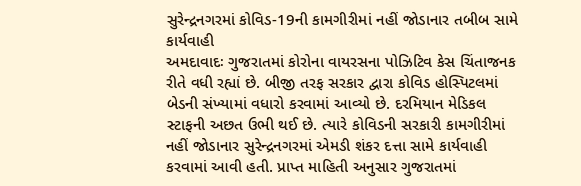સુરેન્દ્રનગરમાં કોવિડ-19ની કામગીરીમાં નહીં જોડાનાર તબીબ સામે કાર્યવાહી
અમદાવાદઃ ગુજરાતમાં કોરોના વાયરસના પોઝિટિવ કેસ ચિંતાજનક રીતે વધી રહ્યાં છે. બીજી તરફ સરકાર દ્વારા કોવિડ હોસ્પિટલમાં બેડની સંખ્યામાં વધારો કરવામાં આવ્યો છે. દરમિયાન મેડિકલ સ્ટાફની અછત ઉભી થઈ છે. ત્યારે કોવિડની સરકારી કામગીરીમાં નહીં જોડાનાર સુરેન્દ્રનગરમાં એમડી શંકર દત્તા સામે કાર્યવાહી કરવામાં આવી હતી. પ્રાપ્ત માહિતી અનુસાર ગુજરાતમાં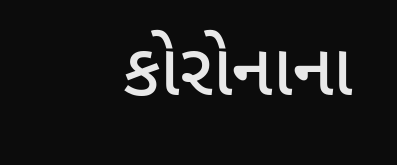કોરોનાના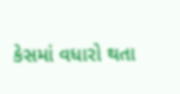કેસમાં વધારો થતા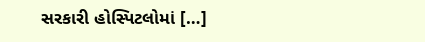સરકારી હોસ્પિટલોમાં […]